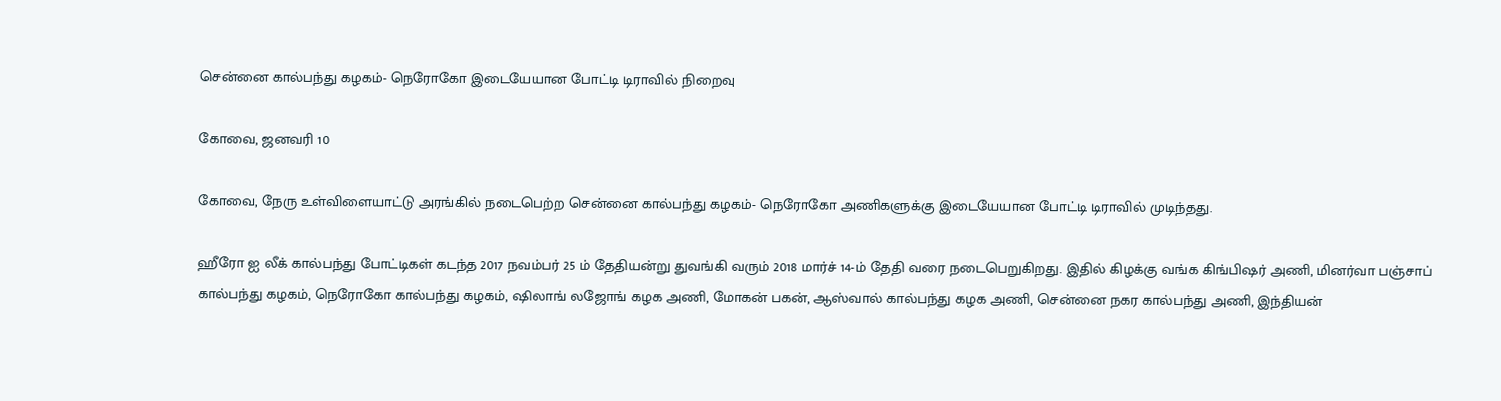சென்னை கால்பந்து கழகம்- நெரோகோ இடையேயான போட்டி டிராவில் நிறைவு

கோவை, ஜனவரி 10

கோவை, நேரு உள்விளையாட்டு அரங்கில் நடைபெற்ற சென்னை கால்பந்து கழகம்- நெரோகோ அணிகளுக்கு இடையேயான போட்டி டிராவில் முடிந்தது.

ஹீரோ ஐ லீக் கால்பந்து போட்டிகள் கடந்த 2017 நவம்பர் 25 ம் தேதியன்று துவங்கி வரும் 2018 மார்ச் 14-ம் தேதி வரை நடைபெறுகிறது. இதில் கிழக்கு வங்க கிங்பிஷர் அணி, மினர்வா பஞ்சாப் கால்பந்து கழகம், நெரோகோ கால்பந்து கழகம், ஷிலாங் லஜோங் கழக அணி, மோகன் பகன், ஆஸ்வால் கால்பந்து கழக அணி, சென்னை நகர கால்பந்து அணி, இந்தியன்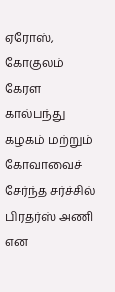ஏரோஸ், கோகுலம் கேரள கால்பந்து கழகம் மற்றும் கோவாவைச் சேர்ந்த சர்ச்சில் பிரதர்ஸ் அணி என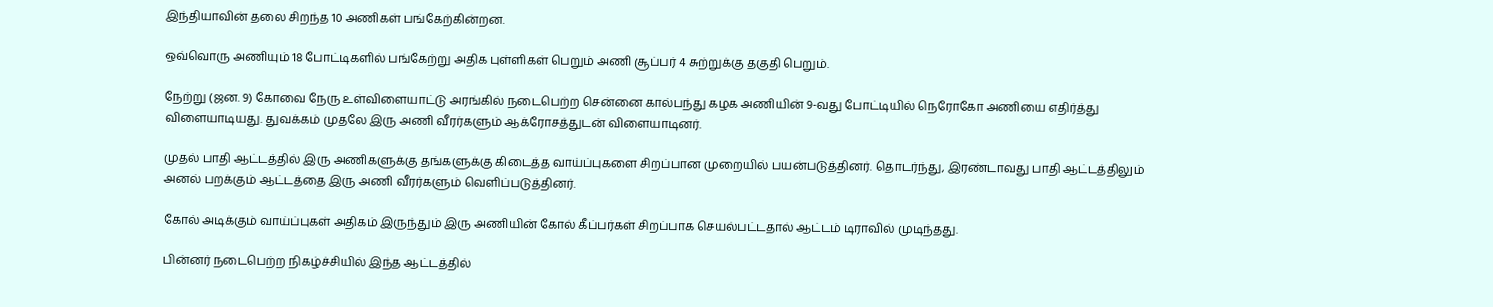இந்தியாவின் தலை சிறந்த 10 அணிகள் பங்கேற்கின்றன.

ஒவ்வொரு அணியும் 18 போட்டிகளில் பங்கேற்று அதிக புள்ளிகள் பெறும் அணி சூப்பர் 4 சுற்றுக்கு தகுதி பெறும்.

நேற்று (ஜன. 9) கோவை நேரு உள்விளையாட்டு அரங்கில் நடைபெற்ற சென்னை கால்பந்து கழக அணியின் 9-வது போட்டியில் நெரோகோ அணியை எதிர்த்து விளையாடியது. துவக்கம் முதலே இரு அணி வீரர்களும் ஆக்ரோசத்துடன் விளையாடினர்.

முதல் பாதி ஆட்டத்தில் இரு அணிகளுக்கு தங்களுக்கு கிடைத்த வாய்ப்புகளை சிறப்பான முறையில் பயன்படுத்தினர். தொடர்ந்து, இரண்டாவது பாதி ஆட்டத்திலும் அனல் பறக்கும் ஆட்டத்தை இரு அணி வீரர்களும் வெளிப்படுத்தினர்.

கோல் அடிக்கும் வாய்ப்புகள் அதிகம் இருந்தும் இரு அணியின் கோல் கீப்பர்கள் சிறப்பாக செயல்பட்டதால் ஆட்டம் டிராவில் முடிந்தது.

பின்னர் நடைபெற்ற நிகழ்ச்சியில் இந்த ஆட்டத்தில்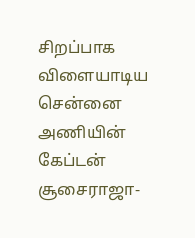சிறப்பாக விளையாடிய சென்னை அணியின் கேப்டன் சூசைராஜா-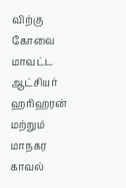விற்கு கோவை மாவட்ட ஆட்சியர் ஹரிஹரன் மற்றும் மாநகர காவல்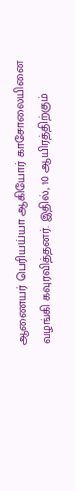ஆணையர் பெரியய்யா ஆகியோர் காசோலையினை வழங்கி கவுரவித்தனர். இதில், 10 ஆயிரத்திற்கும்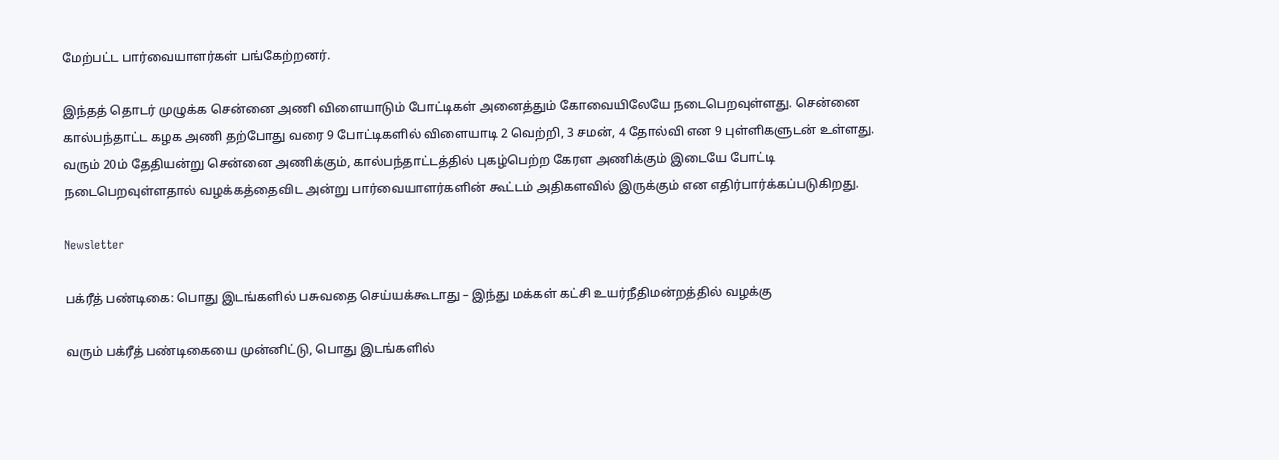மேற்பட்ட பார்வையாளர்கள் பங்கேற்றனர்.

இந்தத் தொடர் முழுக்க சென்னை அணி விளையாடும் போட்டிகள் அனைத்தும் கோவையிலேயே நடைபெறவுள்ளது. சென்னை கால்பந்தாட்ட கழக அணி தற்போது வரை 9 போட்டிகளில் விளையாடி 2 வெற்றி, 3 சமன், 4 தோல்வி என 9 புள்ளிகளுடன் உள்ளது. வரும் 20ம் தேதியன்று சென்னை அணிக்கும், கால்பந்தாட்டத்தில் புகழ்பெற்ற கேரள அணிக்கும் இடையே போட்டி நடைபெறவுள்ளதால் வழக்கத்தைவிட அன்று பார்வையாளர்களின் கூட்டம் அதிகளவில் இருக்கும் என எதிர்பார்க்கப்படுகிறது.

Newsletter

பக்ரீத் பண்டிகை: பொது இடங்களில் பசுவதை செய்யக்கூடாது – இந்து மக்கள் கட்சி உயர்நீதிமன்றத்தில் வழக்கு

வரும் பக்ரீத் பண்டிகையை முன்னிட்டு, பொது இடங்களில்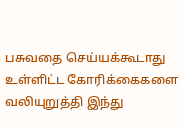பசுவதை செய்யக்கூடாது உள்ளிட்ட கோரிக்கைகளை வலியுறுத்தி இந்து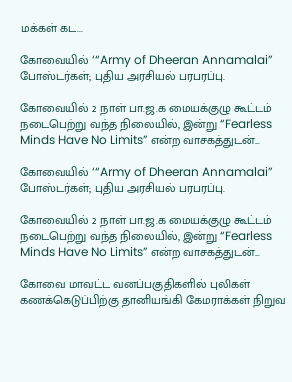மக்கள் கட...

கோவையில் ‘“Army of Dheeran Annamalai” போஸ்டர்கள்; புதிய அரசியல் பரபரப்பு.

கோவையில் 2 நாள் பா.ஜ.க மையக்குழு கூட்டம் நடைபெற்று வந்த நிலையில், இன்று “Fearless Minds Have No Limits” என்ற வாசகத்துடன்...

கோவையில் ‘“Army of Dheeran Annamalai” போஸ்டர்கள்; புதிய அரசியல் பரபரப்பு.

கோவையில் 2 நாள் பா.ஜ.க மையக்குழு கூட்டம் நடைபெற்று வந்த நிலையில், இன்று “Fearless Minds Have No Limits” என்ற வாசகத்துடன்...

கோவை மாவட்ட வனப்பகுதிகளில் புலிகள் கணக்கெடுப்பிற்கு தானியங்கி கேமராக்கள் நிறுவ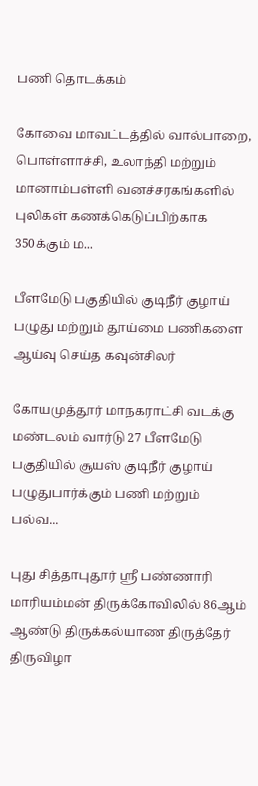பணி தொடக்கம்

கோவை மாவட்டத்தில் வால்பாறை, பொள்ளாச்சி, உலாந்தி மற்றும் மானாம்பள்ளி வனச்சரகங்களில் புலிகள் கணக்கெடுப்பிற்காக 350க்கும் ம...

பீளமேடு பகுதியில் குடிநீர் குழாய் பழுது மற்றும் தூய்மை பணிகளை ஆய்வு செய்த கவுன்சிலர்

கோயமுத்தூர் மாநகராட்சி வடக்கு மண்டலம் வார்டு 27 பீளமேடு பகுதியில் சூயஸ் குடிநீர் குழாய் பழுதுபார்க்கும் பணி மற்றும் பல்வ...

புது சித்தாபுதூர் ஸ்ரீ பண்ணாரி மாரியம்மன் திருக்கோவிலில் 86ஆம் ஆண்டு திருக்கல்யாண திருத்தேர் திருவிழா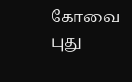கோவை புது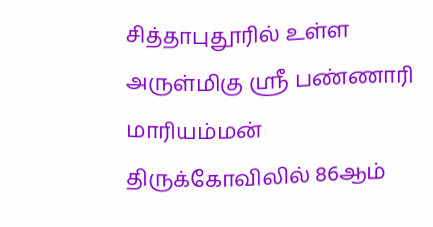சித்தாபுதூரில் உள்ள அருள்மிகு ஸ்ரீ பண்ணாரி மாரியம்மன் திருக்கோவிலில் 86ஆம்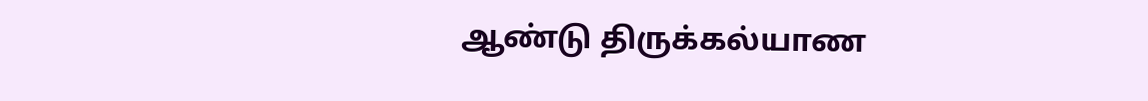ஆண்டு திருக்கல்யாண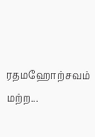ரதமஹோற்சவம் மற்ற...